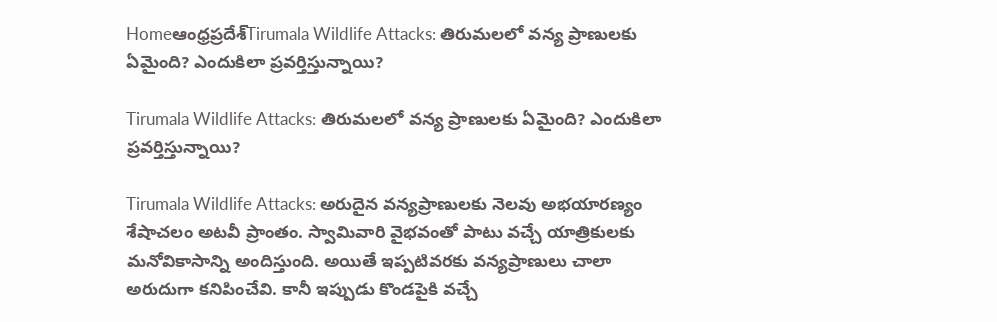Homeఆంధ్రప్రదేశ్‌Tirumala Wildlife Attacks: తిరుమలలో వన్య ప్రాణులకు ఏమైంది? ఎందుకిలా ప్రవర్తిస్తున్నాయి?

Tirumala Wildlife Attacks: తిరుమలలో వన్య ప్రాణులకు ఏమైంది? ఎందుకిలా ప్రవర్తిస్తున్నాయి?

Tirumala Wildlife Attacks: అరుదైన వన్యప్రాణులకు నెలవు అభయారణ్యం శేషాచలం అటవీ ప్రాంతం. స్వామివారి వైభవంతో పాటు వచ్చే యాత్రికులకు మనోవికాసాన్ని అందిస్తుంది. అయితే ఇప్పటివరకు వన్యప్రాణులు చాలా అరుదుగా కనిపించేవి. కానీ ఇప్పుడు కొండపైకి వచ్చే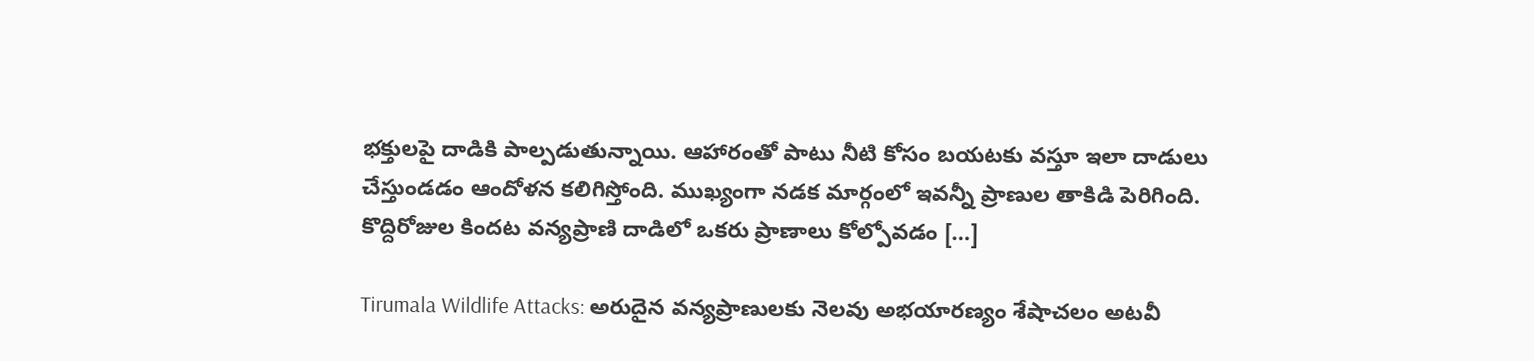భక్తులపై దాడికి పాల్పడుతున్నాయి. ఆహారంతో పాటు నీటి కోసం బయటకు వస్తూ ఇలా దాడులు చేస్తుండడం ఆందోళన కలిగిస్తోంది. ముఖ్యంగా నడక మార్గంలో ఇవన్నీ ప్రాణుల తాకిడి పెరిగింది. కొద్దిరోజుల కిందట వన్యప్రాణి దాడిలో ఒకరు ప్రాణాలు కోల్పోవడం […]

Tirumala Wildlife Attacks: అరుదైన వన్యప్రాణులకు నెలవు అభయారణ్యం శేషాచలం అటవీ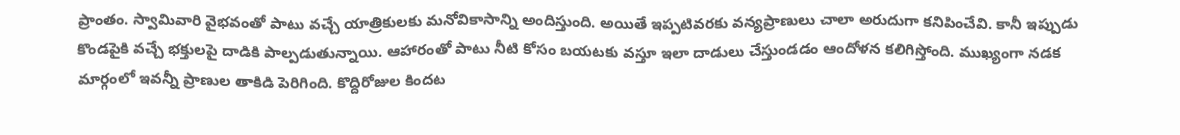ప్రాంతం. స్వామివారి వైభవంతో పాటు వచ్చే యాత్రికులకు మనోవికాసాన్ని అందిస్తుంది. అయితే ఇప్పటివరకు వన్యప్రాణులు చాలా అరుదుగా కనిపించేవి. కానీ ఇప్పుడు కొండపైకి వచ్చే భక్తులపై దాడికి పాల్పడుతున్నాయి. ఆహారంతో పాటు నీటి కోసం బయటకు వస్తూ ఇలా దాడులు చేస్తుండడం ఆందోళన కలిగిస్తోంది. ముఖ్యంగా నడక మార్గంలో ఇవన్నీ ప్రాణుల తాకిడి పెరిగింది. కొద్దిరోజుల కిందట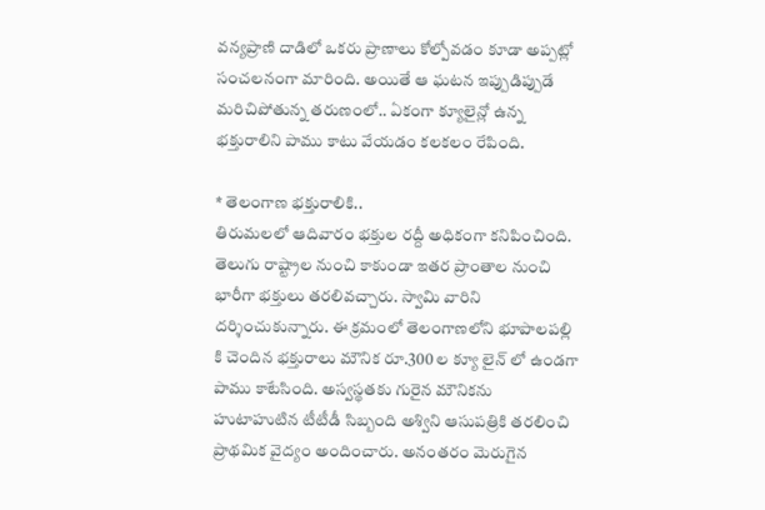వన్యప్రాణి దాడిలో ఒకరు ప్రాణాలు కోల్పోవడం కూడా అప్పట్లో సంచలనంగా మారింది. అయితే ఆ ఘటన ఇప్పుడిప్పుడే మరిచిపోతున్న తరుణంలో.. ఏకంగా క్యూలైన్లో ఉన్న భక్తురాలిని పాము కాటు వేయడం కలకలం రేపింది.

* తెలంగాణ భక్తురాలికి..
తిరుమలలో ఆదివారం భక్తుల రద్దీ అధికంగా కనిపించింది. తెలుగు రాష్ట్రాల నుంచి కాకుండా ఇతర ప్రాంతాల నుంచి భారీగా భక్తులు తరలివచ్చారు. స్వామి వారిని దర్శించుకున్నారు. ఈ క్రమంలో తెలంగాణలోని భూపాలపల్లి కి చెందిన భక్తురాలు మౌనిక రూ.300 ల క్యూ లైన్ లో ఉండగా పాము కాటేసింది. అస్వస్థతకు గురైన మౌనికను హుటాహుటిన టీటీడీ సిబ్బంది అశ్విని ఆసుపత్రికి తరలించి ప్రాథమిక వైద్యం అందించారు. అనంతరం మెరుగైన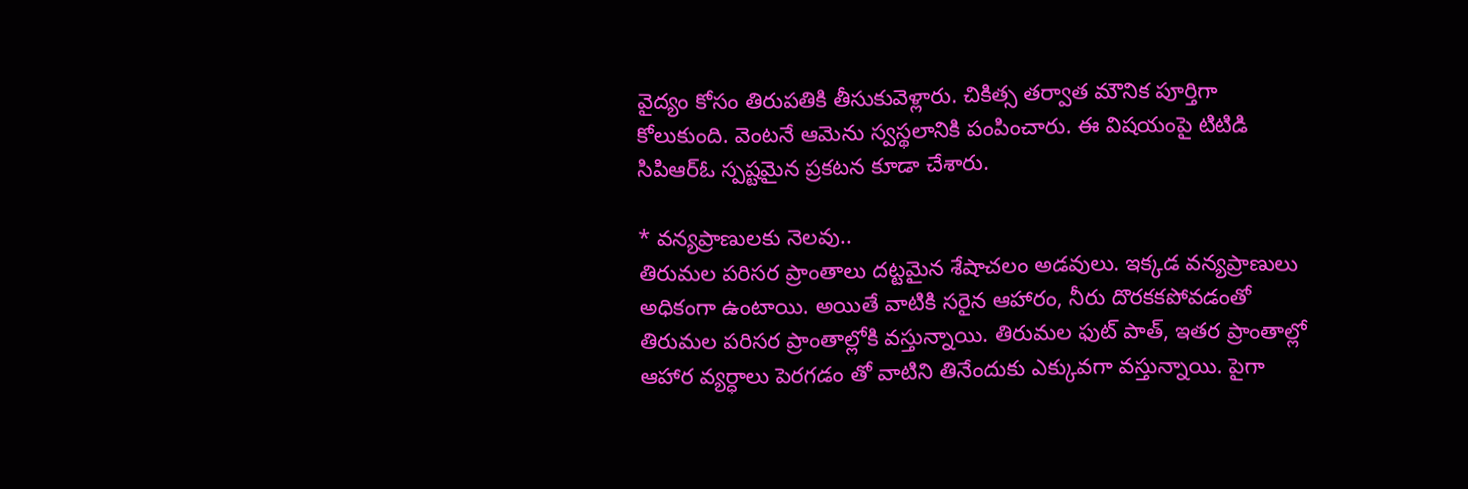వైద్యం కోసం తిరుపతికి తీసుకువెళ్లారు. చికిత్స తర్వాత మౌనిక పూర్తిగా కోలుకుంది. వెంటనే ఆమెను స్వస్థలానికి పంపించారు. ఈ విషయంపై టిటిడి సిపిఆర్ఓ స్పష్టమైన ప్రకటన కూడా చేశారు.

* వన్యప్రాణులకు నెలవు..
తిరుమల పరిసర ప్రాంతాలు దట్టమైన శేషాచలం అడవులు. ఇక్కడ వన్యప్రాణులు అధికంగా ఉంటాయి. అయితే వాటికి సరైన ఆహారం, నీరు దొరకకపోవడంతో తిరుమల పరిసర ప్రాంతాల్లోకి వస్తున్నాయి. తిరుమల ఫుట్ పాత్, ఇతర ప్రాంతాల్లో ఆహార వ్యర్ధాలు పెరగడం తో వాటిని తినేందుకు ఎక్కువగా వస్తున్నాయి. పైగా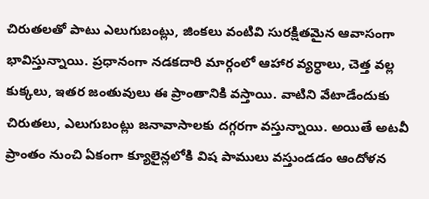చిరుతలతో పాటు ఎలుగుబంట్లు, జింకలు వంటివి సురక్షితమైన ఆవాసంగా భావిస్తున్నాయి. ప్రధానంగా నడకదారి మార్గంలో ఆహార వ్యర్ధాలు, చెత్త వల్ల కుక్కలు, ఇతర జంతువులు ఈ ప్రాంతానికి వస్తాయి. వాటిని వేటాడేందుకు చిరుతలు, ఎలుగుబంట్లు జనావాసాలకు దగ్గరగా వస్తున్నాయి. అయితే అటవీ ప్రాంతం నుంచి ఏకంగా క్యూలైన్లలోకి విష పాములు వస్తుండడం ఆందోళన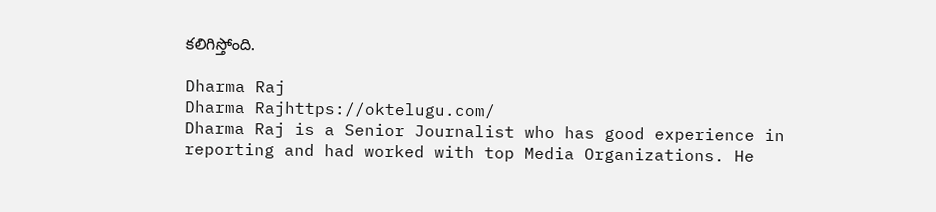కలిగిస్తోంది.

Dharma Raj
Dharma Rajhttps://oktelugu.com/
Dharma Raj is a Senior Journalist who has good experience in reporting and had worked with top Media Organizations. He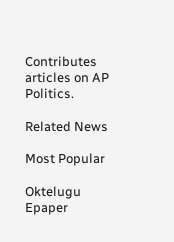Contributes articles on AP Politics.

Related News

Most Popular

Oktelugu Epaper